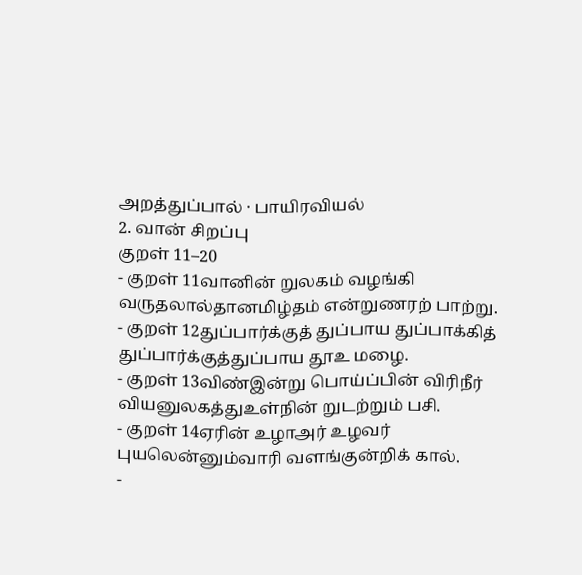அறத்துப்பால் · பாயிரவியல்
2. வான் சிறப்பு
குறள் 11–20
- குறள் 11வானின் றுலகம் வழங்கி வருதலால்தானமிழ்தம் என்றுணரற் பாற்று.
- குறள் 12துப்பார்க்குத் துப்பாய துப்பாக்கித் துப்பார்க்குத்துப்பாய தூஉ மழை.
- குறள் 13விண்இன்று பொய்ப்பின் விரிநீர் வியனுலகத்துஉள்நின் றுடற்றும் பசி.
- குறள் 14ஏரின் உழாஅர் உழவர் புயலென்னும்வாரி வளங்குன்றிக் கால்.
-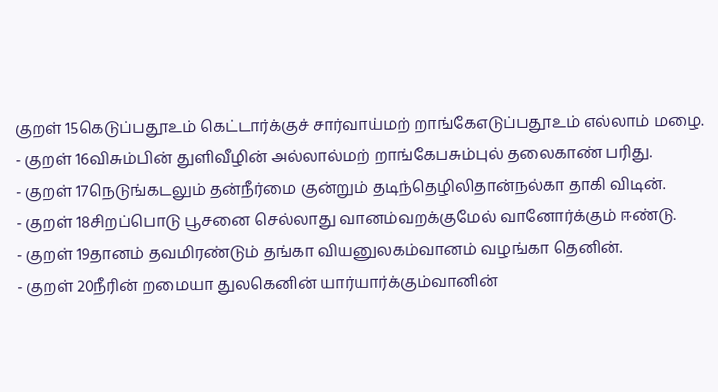குறள் 15கெடுப்பதூஉம் கெட்டார்க்குச் சார்வாய்மற் றாங்கேஎடுப்பதூஉம் எல்லாம் மழை.
- குறள் 16விசும்பின் துளிவீழின் அல்லால்மற் றாங்கேபசும்புல் தலைகாண் பரிது.
- குறள் 17நெடுங்கடலும் தன்நீர்மை குன்றும் தடிந்தெழிலிதான்நல்கா தாகி விடின்.
- குறள் 18சிறப்பொடு பூசனை செல்லாது வானம்வறக்குமேல் வானோர்க்கும் ஈண்டு.
- குறள் 19தானம் தவமிரண்டும் தங்கா வியனுலகம்வானம் வழங்கா தெனின்.
- குறள் 20நீரின் றமையா துலகெனின் யார்யார்க்கும்வானின்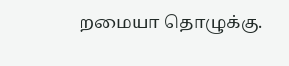றமையா தொழுக்கு.